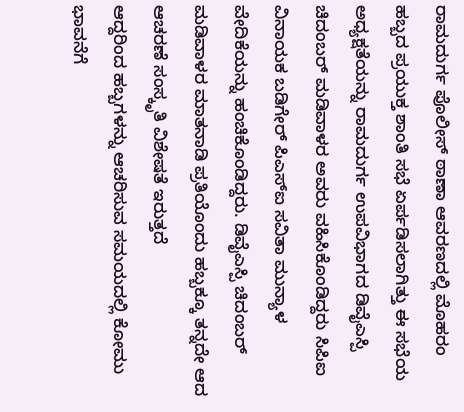ರಾಮದುರ್ಗ ಪೊಲೀಸ್ ಠಾಣಾ ಆವರಣದಲ್ಲಿ ಮೊಹರಂ ಹಬ್ಬದ ಪ್ರಯುಕ್ತ ಶಾಂತಿ ಸಭೆ ಏರ್ಪಡಿಸಲಾಗಿತ್ತು ಈ ಸಭೆಯ ಅಧ್ಯಕ್ಷತೆಯನ್ನು ರಾಮದುರ್ಗ ಉಪವಿಭಾಗದ ಡಿವೈಎಸ್ಪಿ ಚಿದಂಬರ್ ಮಡಿವಾಳರ ಅವರು ವಹಿಸಿಕೊಂಡಿದ್ದರು ಸಿಪಿಐ ವಿನಾಯಕ ಬಡಿಗೇರ್ ಪಿಎಸ್ಐ ಸವಿತಾ ಮುನ್ಯಾಳ ವೇದಿಕೆಯನ್ನು ಹಂಚಿಕೊಂಡಿದ್ದರು. ಡಿವೈಎಸ್ಪಿ ಚಿದಂಬರ್ ಮಡಿವಾಳರ ಮಾತನಾಡಿ ಪ್ರತಿಯೊಂದು ಹಬ್ಬಕ್ಕೂ ತನ್ನದೇ ಆದ ಆಚರಣೆ ಸಂಸ್ಕೃತಿ ವಿಶೇಷತೆ ಇರುತ್ತದೆ
ಆದ್ದರಿಂದ ಹಬ್ಬಗಳನ್ನು ಆಚರಿಸುವ ಸಮಯದಲ್ಲಿ ಕೋಮು ಭಾವನೆಗೆ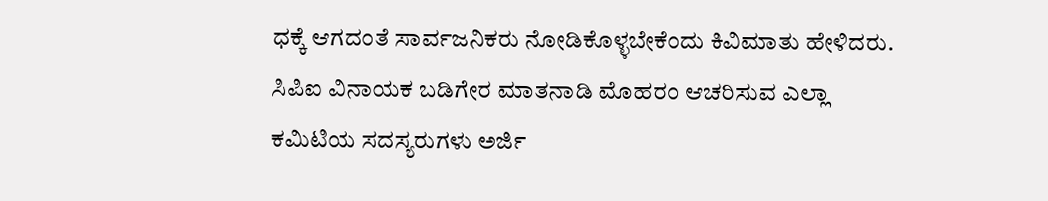ಧಕ್ಕೆ ಆಗದಂತೆ ಸಾರ್ವಜನಿಕರು ನೋಡಿಕೊಳ್ಳಬೇಕೆಂದು ಕಿವಿಮಾತು ಹೇಳಿದರು. ಸಿಪಿಐ ವಿನಾಯಕ ಬಡಿಗೇರ ಮಾತನಾಡಿ ಮೊಹರಂ ಆಚರಿಸುವ ಎಲ್ಲಾ ಕಮಿಟಿಯ ಸದಸ್ಯರುಗಳು ಅರ್ಜಿ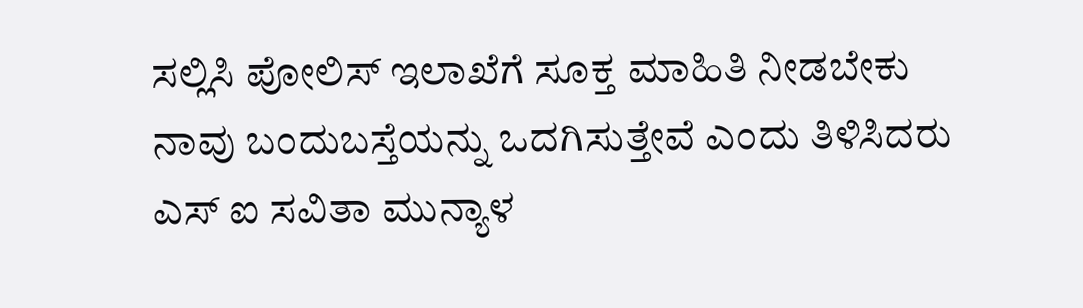ಸಲ್ಲಿಸಿ ಪೋಲಿಸ್ ಇಲಾಖೆಗೆ ಸೂಕ್ತ ಮಾಹಿತಿ ನೀಡಬೇಕು ನಾವು ಬಂದುಬಸ್ತೆಯನ್ನು ಒದಗಿಸುತ್ತೇವೆ ಎಂದು ತಿಳಿಸಿದರು ಎಸ್ ಐ ಸವಿತಾ ಮುನ್ಯಾಳ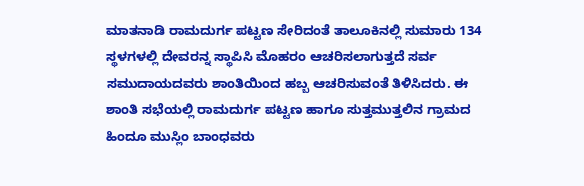ಮಾತನಾಡಿ ರಾಮದುರ್ಗ ಪಟ್ಟಣ ಸೇರಿದಂತೆ ತಾಲೂಕಿನಲ್ಲಿ ಸುಮಾರು 134 ಸ್ಥಳಗಳಲ್ಲಿ ದೇವರನ್ನ ಸ್ಥಾಪಿಸಿ ಮೊಹರಂ ಆಚರಿಸಲಾಗುತ್ತದೆ ಸರ್ವ ಸಮುದಾಯದವರು ಶಾಂತಿಯಿಂದ ಹಬ್ಬ ಆಚರಿಸುವಂತೆ ತಿಳಿಸಿದರು. ಈ ಶಾಂತಿ ಸಭೆಯಲ್ಲಿ ರಾಮದುರ್ಗ ಪಟ್ಟಣ ಹಾಗೂ ಸುತ್ತಮುತ್ತಲಿನ ಗ್ರಾಮದ ಹಿಂದೂ ಮುಸ್ಲಿಂ ಬಾಂಧವರು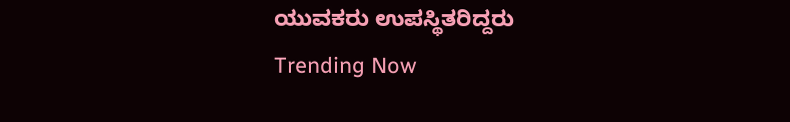ಯುವಕರು ಉಪಸ್ಥಿತರಿದ್ದರು
Trending Now